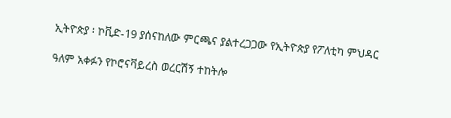ኢትዮጵያ ፡ ኮቪድ-19 ያሰናከለው ምርጫና ያልተረጋጋው የኢትዮጵያ የፖለቲካ ምህዳር

ዓለም አቀፉን የኮሮናቫይረስ ወረርሽኝ ተከትሎ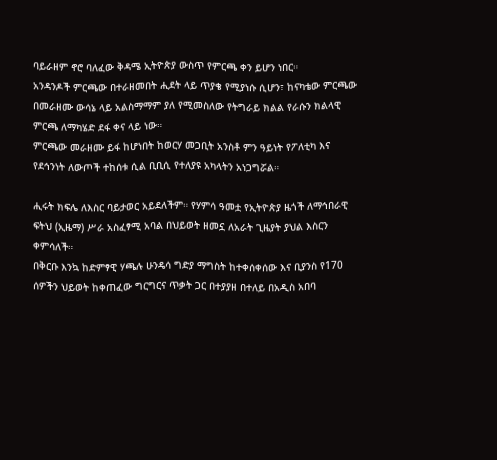ባይራዘም ኖሮ ባለፈው ቅዳሜ ኢትዮጵያ ውስጥ የምርጫ ቀን ይሆን ነበር።
አንዳንዶች ምርጫው በተራዘመበት ሒደት ላይ ጥያቄ የሚያነሱ ሲሆን፣ ከናካቴው ምርጫው በመራዘሙ ውሳኔ ላይ አልስማማም ያለ የሚመስለው የትግራይ ክልል የራሱን ክልላዊ ምርጫ ለማካሄድ ደፋ ቀና ላይ ነው።
ምርጫው መራዘሙ ይፋ ከሆነበት ከወርሃ መጋቢት አንስቶ ምን ዓይነት የፖለቲካ እና የደኅንነት ለውጦች ተከሰቱ ሲል ቢቢሲ የተለያዩ አካላትን አነጋግሯል።

ሒሩት ክፍሌ ለእስር ባይታወር አይደለችም። የሃምሳ ዓመቷ የኢትዮጵያ ዜጎች ለማኅበራዊ ፍትህ (ኢዜማ) ሥራ አስፈፃሚ አባል በህይወት ዘመኗ ለአራት ጊዜያት ያህል እስርን ቀምሳለች።
በቅርቡ እንኳ ከድምፃዊ ሃጫሉ ሁንዴሳ ግድያ ማግስት ከተቀሰቀሰው እና ቢያንስ የ170 ሰዎችን ህይወት ከቀጠፈው ግርግርና ጥቃት ጋር በተያያዘ በተለይ በአዲስ አበባ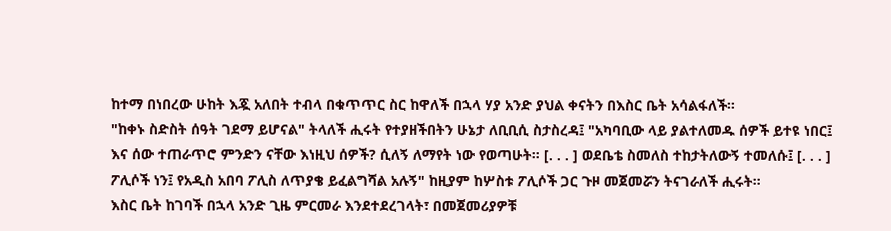ከተማ በነበረው ሁከት እጇ አለበት ተብላ በቁጥጥር ስር ከዋለች በኋላ ሃያ አንድ ያህል ቀናትን በእስር ቤት አሳልፋለች።
"ከቀኑ ስድስት ሰዓት ገደማ ይሆናል" ትላለች ሒሩት የተያዘችበትን ሁኔታ ለቢቢሲ ስታስረዳ፤ "አካባቢው ላይ ያልተለመዱ ሰዎች ይተዩ ነበር፤ እና ሰው ተጠራጥሮ ምንድን ናቸው እነዚህ ሰዎች? ሲለኝ ለማየት ነው የወጣሁት። [. . . ] ወደቤቴ ስመለስ ተከታትለውኝ ተመለሱ፤ [. . . ] ፖሊሶች ነን፤ የአዲስ አበባ ፖሊስ ለጥያቄ ይፈልግሻል አሉኝ" ከዚያም ከሦስቱ ፖሊሶች ጋር ጉዞ መጀመሯን ትናገራለች ሒሩት።
እስር ቤት ከገባች በኋላ አንድ ጊዜ ምርመራ እንደተደረገላት፣ በመጀመሪያዎቹ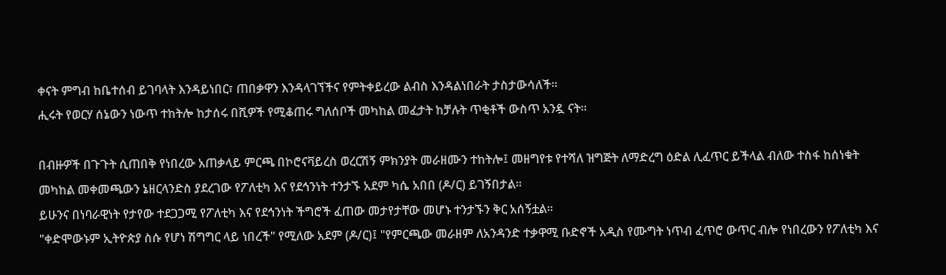ቀናት ምግብ ከቤተሰብ ይገባላት እንዳይነበር፣ ጠበቃዋን እንዳላገኘችና የምትቀይረው ልብስ እንዳልነበራት ታስታውሳለች።
ሒሩት የወርሃ ሰኔውን ነውጥ ተከትሎ ከታሰሩ በሺዎች የሚቆጠሩ ግለሰቦች መካከል መፈታት ከቻሉት ጥቂቶች ውስጥ አንዷ ናት።

በብዙዎች በጉጉት ሲጠበቅ የነበረው አጠቃላይ ምርጫ በኮሮናቫይረስ ወረርሽኝ ምክንያት መራዘሙን ተከትሎ፤ መዘግየቱ የተሻለ ዝግጅት ለማድረግ ዕድል ሊፈጥር ይችላል ብለው ተስፋ ከሰነቁት መካከል መቀመጫውን ኔዘርላንድስ ያደረገው የፖለቲካ እና የደኅንነት ተንታኙ አደም ካሴ አበበ (ዶ/ር) ይገኝበታል።
ይሁንና በነባራዊነት የታየው ተደጋጋሚ የፖለቲካ እና የደኅንነት ችግሮች ፈጠው መታየታቸው መሆኑ ተንታኙን ቅር አሰኝቷል።
"ቀድሞውኑም ኢትዮጵያ ስሱ የሆነ ሽግግር ላይ ነበረች" የሚለው አደም (ዶ/ር)፤ "የምርጫው መራዘም ለአንዳንድ ተቃዋሚ ቡድኖች አዲስ የሙግት ነጥብ ፈጥሮ ውጥር ብሎ የነበረውን የፖለቲካ እና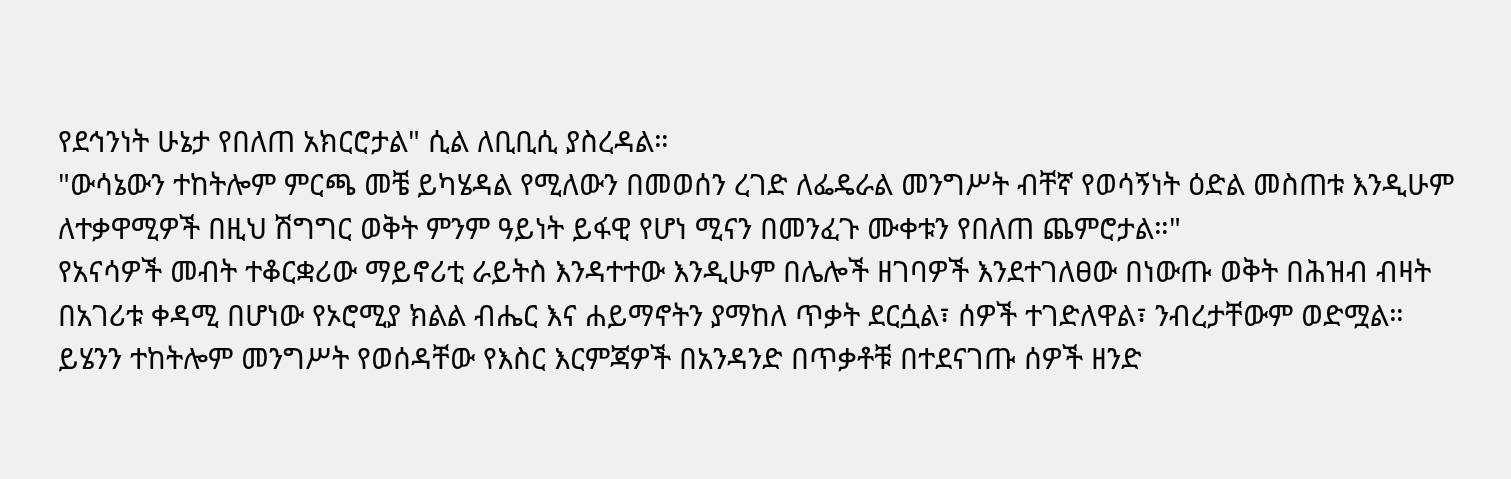የደኅንነት ሁኔታ የበለጠ አክርሮታል" ሲል ለቢቢሲ ያስረዳል።
"ውሳኔውን ተከትሎም ምርጫ መቼ ይካሄዳል የሚለውን በመወሰን ረገድ ለፌዴራል መንግሥት ብቸኛ የወሳኝነት ዕድል መስጠቱ እንዲሁም ለተቃዋሚዎች በዚህ ሽግግር ወቅት ምንም ዓይነት ይፋዊ የሆነ ሚናን በመንፈጉ ሙቀቱን የበለጠ ጨምሮታል።"
የአናሳዎች መብት ተቆርቋሪው ማይኖሪቲ ራይትስ እንዳተተው እንዲሁም በሌሎች ዘገባዎች እንደተገለፀው በነውጡ ወቅት በሕዝብ ብዛት በአገሪቱ ቀዳሚ በሆነው የኦሮሚያ ክልል ብሔር እና ሐይማኖትን ያማከለ ጥቃት ደርሷል፣ ሰዎች ተገድለዋል፣ ንብረታቸውም ወድሟል።
ይሄንን ተከትሎም መንግሥት የወሰዳቸው የእስር እርምጃዎች በአንዳንድ በጥቃቶቹ በተደናገጡ ሰዎች ዘንድ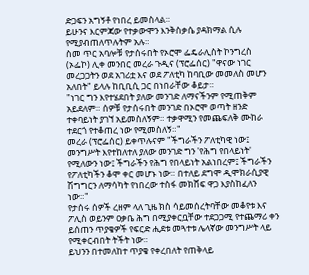ድጋፍን አግኝቶ የነበረ ይመስላል።
ይሁንና እርምጃው የተቃውሞን እንቅስቃሴ ያዳክማል ሲሉ የሚያብጠለጥሉትም አሉ።
ስመ ጥር አባሎቹ የታሰሩበት የኦሮሞ ፌዴራሊስት ኮንግረስ (ኦፌኮ) ሊቀ መንበር መረራ ጉዲና (ፕሮፌሰር) "ዋናው ነገር መረጋጋትን ወደ አገሪቷ እና ወደ ፖለቲካ ከባቢው መመለስ መሆን አለበት" ይላሉ ከቢቢሲ ጋር በነበራቸው ቆይታ።
"ነገር ግን እየተሄደበት ያለው መንገድ ለማናችንም የሚጠቅም አይደለም። ሰዎቹ የታሰሩበት መንገድ በኦሮሞ ወጣት ዘንድ ተቀባይነት ያገኘ አይመስለኝም። ተቃዋሚን የመጨፍለቅ ሙከራ ተደርጎ የተቆጠረ ነው የሚመስለኝ።"
መረራ (ፕሮፌሰር) ይቀጥሉናም "ችግራችን ፖለቲካዊ ነው፤ መንግሥት እየተከለተለ ያለው መንገድ ግን 'የሕግ የበላይነት' የሚለውን ነው፤ ችግራችን የሕግ የበላይነት አልነበረም፤ ችግራችን የፖለቲካችን ቆሞ ቀር መሆኑ ነው። በተለይ ደግሞ ዲሞክራሲያዊ ሽግግርን ለማሳካት የነበረው ተስፋ መክሸፍ ዋጋ እያስከፈለን ነው።"
የታሰሩ ሰዎች ረዘም ላለ ጊዜ ክስ ሳይመሰረትባቸው መቆየቱ እና ፖሊስ ወይንም ዐቃቤ ሕግ በሚያቀርቧቸው ተደጋጋሚ የተጨማሪ ቀን ይሰጠን ጥያቄዎች የፍርድ ሒደቱ መጓተቱ ሌላኛው መንግሥት ላይ የሚቀርብበት ትችት ነው።
ይህንን በተመለከተ ጥያቄ የቀረበለት የጠቅላይ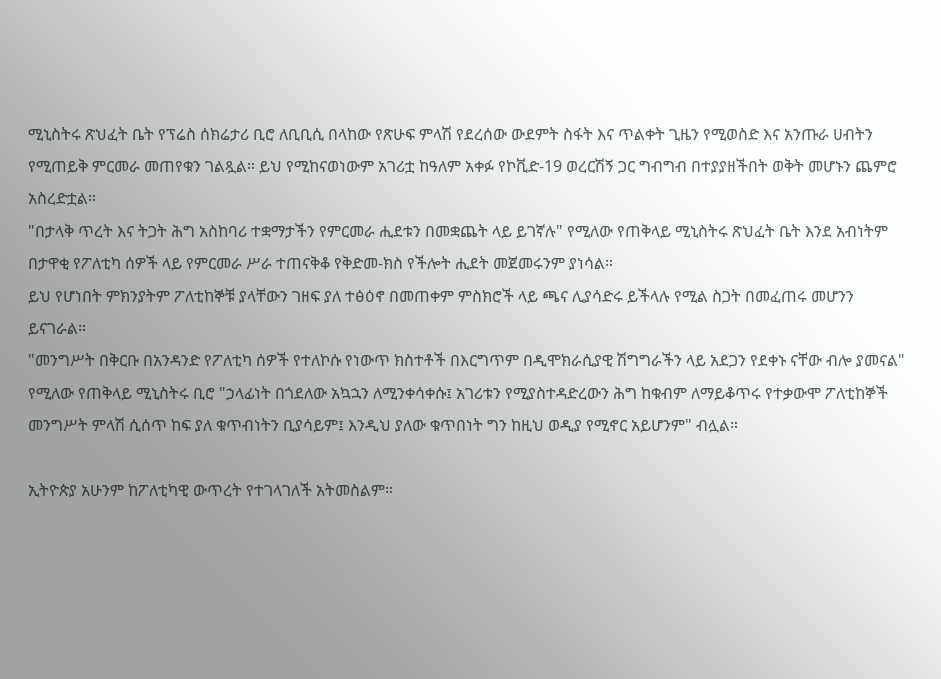ሚኒስትሩ ጽህፈት ቤት የፕሬስ ሰክሬታሪ ቢሮ ለቢቢሲ በላከው የጽሁፍ ምላሽ የደረሰው ውደምት ስፋት እና ጥልቀት ጊዜን የሚወስድ እና አንጡራ ሀብትን የሚጠይቅ ምርመራ መጠየቁን ገልጿል። ይህ የሚከናወነውም አገሪቷ ከዓለም አቀፉ የኮቪድ-19 ወረርሽኝ ጋር ግብግብ በተያያዘችበት ወቅት መሆኑን ጨምሮ አስረድቷል።
"በታላቅ ጥረት እና ትጋት ሕግ አስከባሪ ተቋማታችን የምርመራ ሒደቱን በመቋጨት ላይ ይገኛሉ" የሚለው የጠቅላይ ሚኒስትሩ ጽህፈት ቤት እንደ አብነትም በታዋቂ የፖለቲካ ሰዎች ላይ የምርመራ ሥራ ተጠናቅቆ የቅድመ-ክስ የችሎት ሒደት መጀመሩንም ያነሳል።
ይህ የሆነበት ምክንያትም ፖለቲከኞቹ ያላቸውን ገዘፍ ያለ ተፅዕኖ በመጠቀም ምስክሮች ላይ ጫና ሊያሳድሩ ይችላሉ የሚል ስጋት በመፈጠሩ መሆንን ይናገራል።
"መንግሥት በቅርቡ በአንዳንድ የፖለቲካ ሰዎች የተለኮሱ የነውጥ ክስተቶች በእርግጥም በዲሞክራሲያዊ ሽግግራችን ላይ አደጋን የደቀኑ ናቸው ብሎ ያመናል" የሚለው የጠቅላይ ሚኒስትሩ ቢሮ "ኃላፊነት በጎደለው አኳኋን ለሚንቀሳቀሱ፤ አገሪቱን የሚያስተዳድረውን ሕግ ከቁብም ለማይቆጥሩ የተቃውሞ ፖለቲከኞች መንግሥት ምላሽ ሲሰጥ ከፍ ያለ ቁጥብነትን ቢያሳይም፤ እንዲህ ያለው ቁጥበነት ግን ከዚህ ወዲያ የሚኖር አይሆንም" ብሏል።

ኢትዮጵያ አሁንም ከፖለቲካዊ ውጥረት የተገላገለች አትመስልም።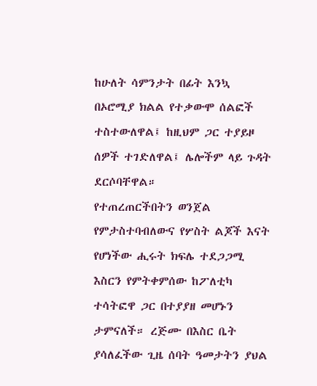ከሁለት ሳምንታት በፊት እንኳ በኦሮሚያ ክልል የተቃውሞ ሰልፎች ተስተውለዋል፤ ከዚህም ጋር ተያይዞ ሰዎች ተገድለዋል፤ ሌሎችም ላይ ጉዳት ደርሶባቸዋል።
የተጠረጠርችበትን ወንጀል የምታስተባብለውና የሦስት ልጆች እናት የሆነችው ሒሩት ክፍሌ ተደጋጋሚ እስርን የምትቀምሰው ከፖለቲካ ተሳትፎዋ ጋር በተያያዘ መሆኑን ታምናለች። ረጅሙ በእስር ቤት ያሳለፈችው ጊዜ ሰባት ዓመታትን ያህል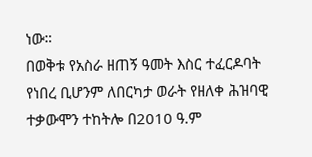ነው።
በወቅቱ የአስራ ዘጠኝ ዓመት እስር ተፈርዶባት የነበረ ቢሆንም ለበርካታ ወራት የዘለቀ ሕዝባዊ ተቃውሞን ተከትሎ በ2010 ዓ.ም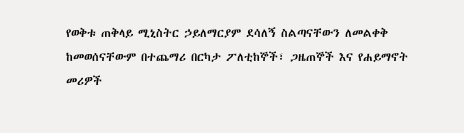የወቅቱ ጠቅላይ ሚኒስትር ኃይለማርያም ደሳለኝ ስልጣናቸውን ለመልቀቅ ከመወሰናቸውም በተጨማሪ በርካታ ፖለቲከኞች፣ ጋዜጠኞች እና የሐይማኖት መሪዎች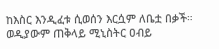ከእስር እንዲፈቱ ሲወሰን እርሷም ለቤቷ በቃች።
ወዲያውም ጠቅላይ ሚኒስትር ዐብይ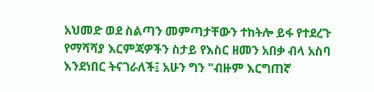አህመድ ወደ ስልጣን መምጣታቸውን ተከትሎ ይፋ የተደረጉ የማሻሻያ እርምጃዎችን ስታይ የእስር ዘመን አበቃ ብላ አስባ እንደነበር ትናገራለች፤ አሁን ግን "ብዙም እርግጠኛ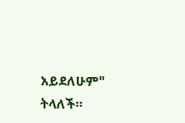አይደለሁም" ትላለች።